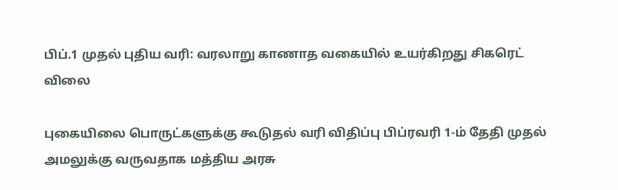பிப்.1 முதல் புதிய வரி: வரலாறு காணாத வகையில் உயர்கிறது சிகரெட் விலை

புகையிலை பொருட்களுக்கு கூடுதல் வரி விதிப்பு பிப்ரவரி 1-ம் தேதி முதல் அமலுக்கு வருவதாக மத்திய அரசு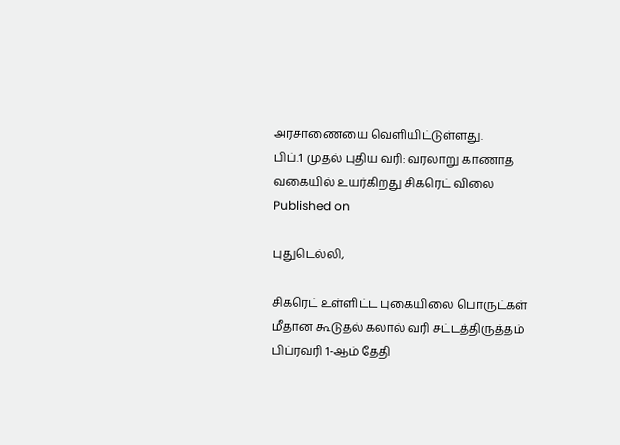அரசாணையை வெளியிட்டுள்ளது.
பிப்.1 முதல் புதிய வரி: வரலாறு காணாத வகையில் உயர்கிறது சிகரெட் விலை
Published on

புதுடெல்லி,

சிகரெட் உள்ளிட்ட புகையிலை பொருட்கள் மீதான கூடுதல் கலால் வரி சட்டத்திருத்தம் பிப்ரவரி 1-ஆம் தேதி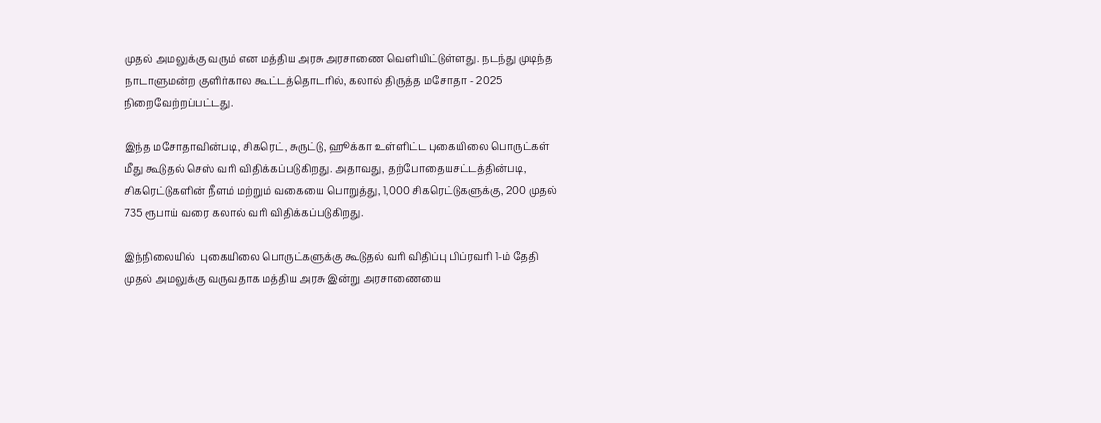முதல் அமலுக்கு வரும் என மத்திய அரசு அரசாணை வெளியிட்டுள்ளது. நடந்து முடிந்த நாடாளுமன்ற குளிர்கால கூட்டத்தொடரில், கலால் திருத்த மசோதா - 2025 நிறைவேற்றப்பட்டது.

இந்த மசோதாவின்படி, சிகரெட், சுருட்டு, ஹூக்கா உள்ளிட்ட புகையிலை பொருட்கள் மீது கூடுதல் செஸ் வரி விதிக்கப்படுகிறது. அதாவது, தற்போதையசட்டத்தின்படி, சிகரெட்டுகளின் நீளம் மற்றும் வகையை பொறுத்து, 1,000 சிகரெட்டுகளுக்கு, 200 முதல் 735 ரூபாய் வரை கலால் வரி விதிக்கப்படுகிறது.

இந்நிலையில்  புகையிலை பொருட்களுக்கு கூடுதல் வரி விதிப்பு பிப்ரவரி 1-ம் தேதி முதல் அமலுக்கு வருவதாக மத்திய அரசு இன்று அரசாணையை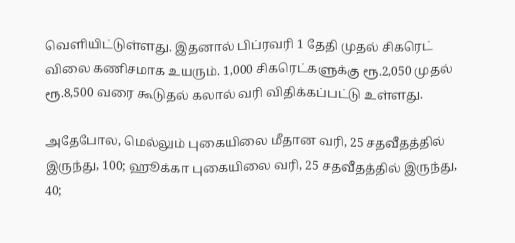வெளியிட்டுள்ளது. இதனால் பிப்ரவரி 1 தேதி முதல் சிகரெட் விலை கணிசமாக உயரும். 1,000 சிகரெட்களுக்கு ரூ.2,050 முதல் ரூ.8,500 வரை கூடுதல் கலால் வரி விதிக்கப்பட்டு உள்ளது.

அதேபோல, மெல்லும் புகையிலை மீதான வரி, 25 சதவீதத்தில் இருந்து, 100; ஹூக்கா புகையிலை வரி, 25 சதவீதத்தில் இருந்து, 40;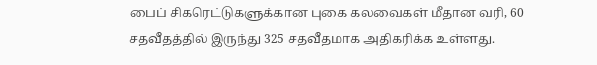பைப் சிகரெட்டுகளுக்கான புகை கலவைகள் மீதான வரி, 60 சதவீதத்தில் இருந்து 325 சதவீதமாக அதிகரிக்க உள்ளது.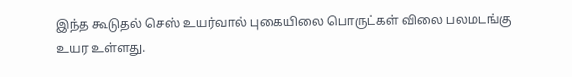இந்த கூடுதல் செஸ் உயர்வால் புகையிலை பொருட்கள் விலை பலமடங்கு உயர உள்ளது.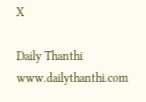X

Daily Thanthi
www.dailythanthi.com